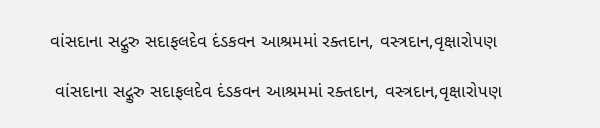વાંસદાના સદ્ગુરુ સદાફલદેવ દંડકવન આશ્રમમાં રક્તદાન, વસ્ત્રદાન,વૃક્ષારોપણ

 વાંસદાના સદ્ગુરુ સદાફલદેવ દંડકવન આશ્રમમાં રક્તદાન, વસ્ત્રદાન,વૃક્ષારોપણ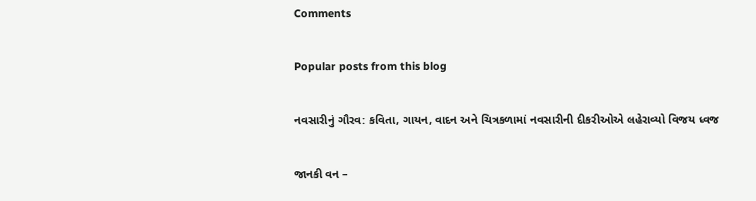Comments

Popular posts from this blog

નવસારીનું ગૌરવ: કવિતા, ગાયન, વાદન અને ચિત્રકળામાં નવસારીની દીકરીઓએ લહેરાવ્યો વિજય ધ્વજ

જાનકી વન –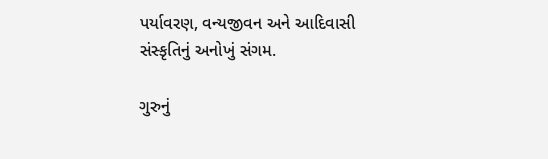પર્યાવરણ, વન્યજીવન અને આદિવાસી સંસ્કૃતિનું અનોખું સંગમ.

ગુરુનું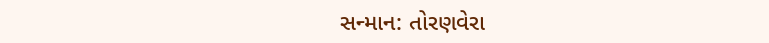સન્માન: તોરણવેરા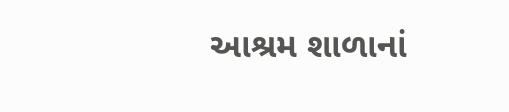આશ્રમ શાળાનાં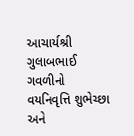આચાર્યશ્રી ગુલાબભાઈ ગવળીનો વયનિવૃત્તિ શુભેચ્છા અને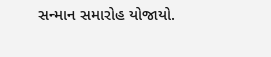સન્માન સમારોહ યોજાયો.